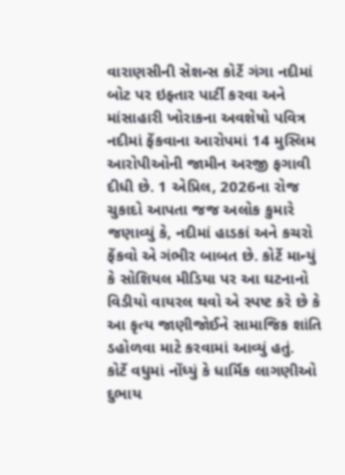વારાણસીની સેશન્સ કોર્ટે ગંગા નદીમાં બોટ પર ઇફ્તાર પાર્ટી કરવા અને માંસાહારી ખોરાકના અવશેષો પવિત્ર નદીમાં ફેંકવાના આરોપમાં 14 મુસ્લિમ આરોપીઓની જામીન અરજી ફગાવી દીધી છે. 1 એપ્રિલ, 2026ના રોજ ચુકાદો આપતા જજ અલોક કુમારે જણાવ્યું કે, નદીમાં હાડકાં અને કચરો ફેંકવો એ ગંભીર બાબત છે. કોર્ટે માન્યું કે સોશિયલ મીડિયા પર આ ઘટનાનો વિડીયો વાયરલ થવો એ સ્પષ્ટ કરે છે કે આ કૃત્ય જાણીજોઈને સામાજિક શાંતિ ડહોળવા માટે કરવામાં આવ્યું હતું.
કોર્ટે વધુમાં નોંધ્યું કે ધાર્મિક લાગણીઓ દુભાય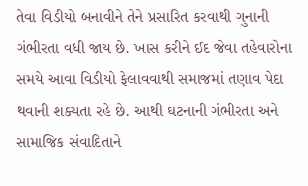તેવા વિડીયો બનાવીને તેને પ્રસારિત કરવાથી ગુનાની ગંભીરતા વધી જાય છે. ખાસ કરીને ઈદ જેવા તહેવારોના સમયે આવા વિડીયો ફેલાવવાથી સમાજમાં તણાવ પેદા થવાની શક્યતા રહે છે. આથી ઘટનાની ગંભીરતા અને સામાજિક સંવાદિતાને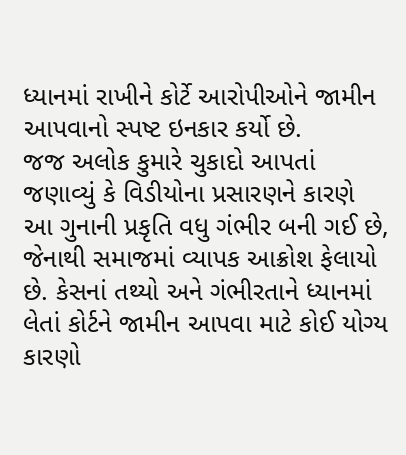ધ્યાનમાં રાખીને કોર્ટે આરોપીઓને જામીન આપવાનો સ્પષ્ટ ઇનકાર કર્યો છે.
જજ અલોક કુમારે ચુકાદો આપતાં જણાવ્યું કે વિડીયોના પ્રસારણને કારણે આ ગુનાની પ્રકૃતિ વધુ ગંભીર બની ગઈ છે, જેનાથી સમાજમાં વ્યાપક આક્રોશ ફેલાયો છે. કેસનાં તથ્યો અને ગંભીરતાને ધ્યાનમાં લેતાં કોર્ટને જામીન આપવા માટે કોઈ યોગ્ય કારણો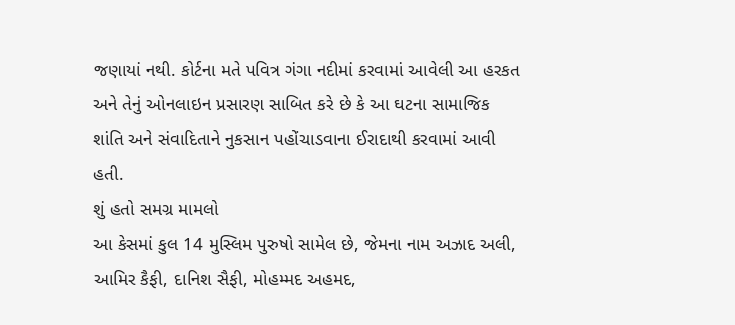જણાયાં નથી. કોર્ટના મતે પવિત્ર ગંગા નદીમાં કરવામાં આવેલી આ હરકત અને તેનું ઓનલાઇન પ્રસારણ સાબિત કરે છે કે આ ઘટના સામાજિક શાંતિ અને સંવાદિતાને નુકસાન પહોંચાડવાના ઈરાદાથી કરવામાં આવી હતી.
શું હતો સમગ્ર મામલો
આ કેસમાં કુલ 14 મુસ્લિમ પુરુષો સામેલ છે, જેમના નામ અઝાદ અલી, આમિર કૈફી, દાનિશ સૈફી, મોહમ્મદ અહમદ,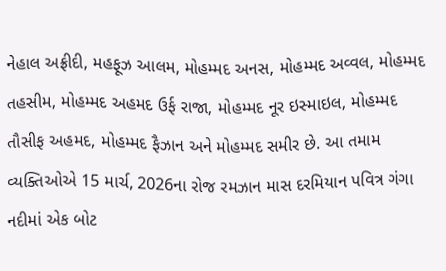નેહાલ અફ્રીદી, મહફૂઝ આલમ, મોહમ્મદ અનસ, મોહમ્મદ અવ્વલ, મોહમ્મદ તહસીમ, મોહમ્મદ અહમદ ઉર્ફ રાજા, મોહમ્મદ નૂર ઇસ્માઇલ, મોહમ્મદ તૌસીફ અહમદ, મોહમ્મદ ફૈઝાન અને મોહમ્મદ સમીર છે. આ તમામ વ્યક્તિઓએ 15 માર્ચ, 2026ના રોજ રમઝાન માસ દરમિયાન પવિત્ર ગંગા નદીમાં એક બોટ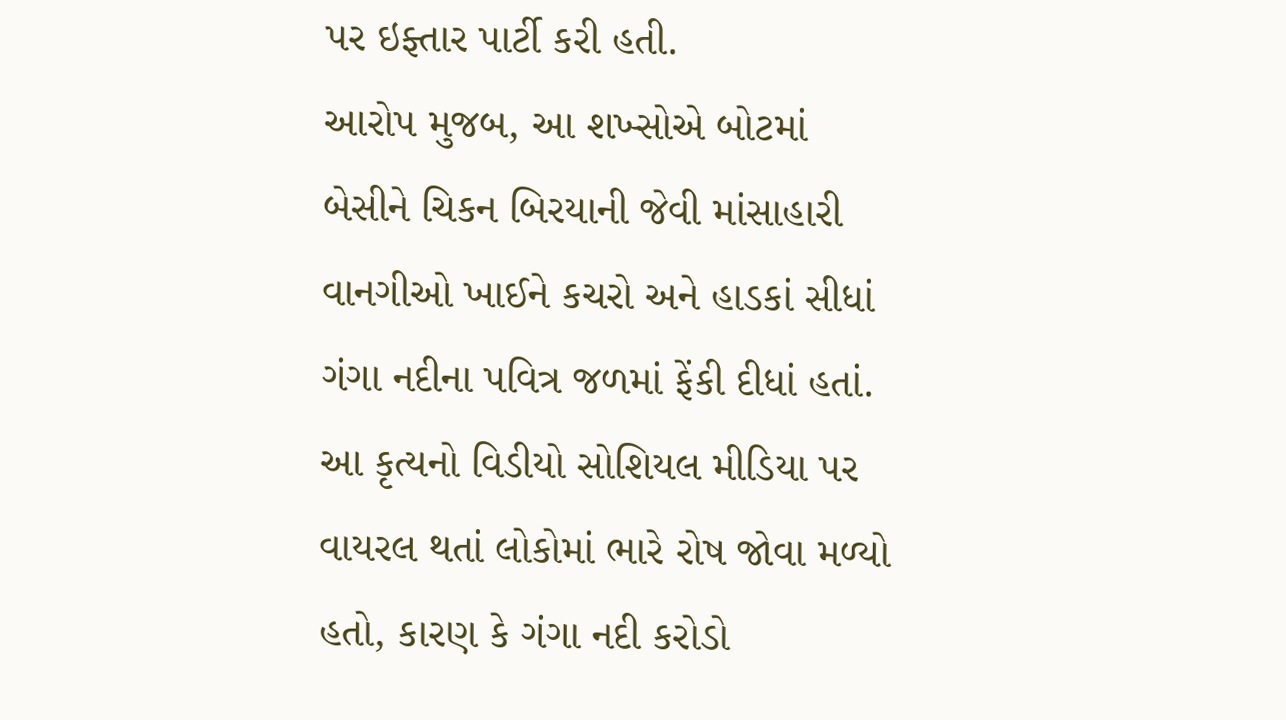પર ઇફ્તાર પાર્ટી કરી હતી.
આરોપ મુજબ, આ શખ્સોએ બોટમાં બેસીને ચિકન બિરયાની જેવી માંસાહારી વાનગીઓ ખાઈને કચરો અને હાડકાં સીધાં ગંગા નદીના પવિત્ર જળમાં ફેંકી દીધાં હતાં. આ કૃત્યનો વિડીયો સોશિયલ મીડિયા પર વાયરલ થતાં લોકોમાં ભારે રોષ જોવા મળ્યો હતો, કારણ કે ગંગા નદી કરોડો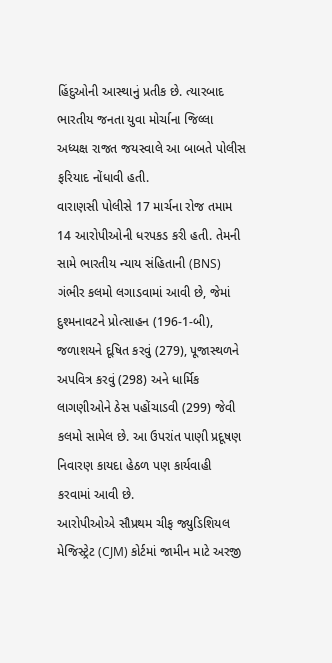હિંદુઓની આસ્થાનું પ્રતીક છે. ત્યારબાદ ભારતીય જનતા યુવા મોર્ચાના જિલ્લા અધ્યક્ષ રાજત જયસ્વાલે આ બાબતે પોલીસ ફરિયાદ નોંધાવી હતી.
વારાણસી પોલીસે 17 માર્ચના રોજ તમામ 14 આરોપીઓની ધરપકડ કરી હતી. તેમની સામે ભારતીય ન્યાય સંહિતાની (BNS) ગંભીર કલમો લગાડવામાં આવી છે, જેમાં દુશ્મનાવટને પ્રોત્સાહન (196-1-બી), જળાશયને દૂષિત કરવું (279), પૂજાસ્થળને અપવિત્ર કરવું (298) અને ધાર્મિક લાગણીઓને ઠેસ પહોંચાડવી (299) જેવી કલમો સામેલ છે. આ ઉપરાંત પાણી પ્રદૂષણ નિવારણ કાયદા હેઠળ પણ કાર્યવાહી કરવામાં આવી છે.
આરોપીઓએ સૌપ્રથમ ચીફ જ્યુડિશિયલ મેજિસ્ટ્રેટ (CJM) કોર્ટમાં જામીન માટે અરજી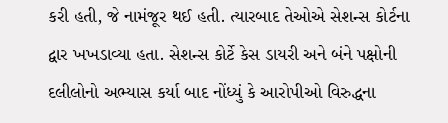કરી હતી, જે નામંજૂર થઈ હતી. ત્યારબાદ તેઓએ સેશન્સ કોર્ટના દ્વાર ખખડાવ્યા હતા. સેશન્સ કોર્ટે કેસ ડાયરી અને બંને પક્ષોની દલીલોનો અભ્યાસ કર્યા બાદ નોંધ્યું કે આરોપીઓ વિરુદ્ધના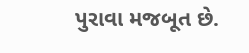પુરાવા મજબૂત છે.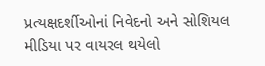પ્રત્યક્ષદર્શીઓનાં નિવેદનો અને સોશિયલ મીડિયા પર વાયરલ થયેલો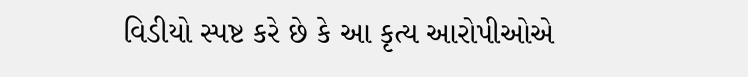વિડીયો સ્પષ્ટ કરે છે કે આ કૃત્ય આરોપીઓએ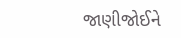જાણીજોઈને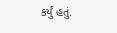કર્યું હતું.